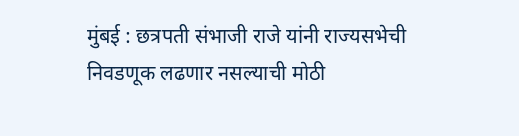मुंबई : छत्रपती संभाजी राजे यांनी राज्यसभेची निवडणूक लढणार नसल्याची मोठी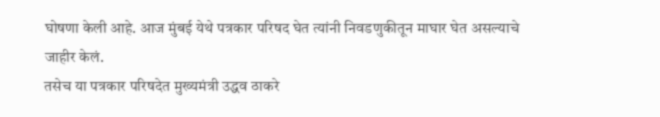घोषणा केली आहे. आज मुंबई येथे पत्रकार परिषद घेत त्यांनी निवडणुकीतून माघार घेत असल्याचे जाहीर केलं.
तसेच या पत्रकार परिषदेत मुख्यमंत्री उद्धव ठाकरे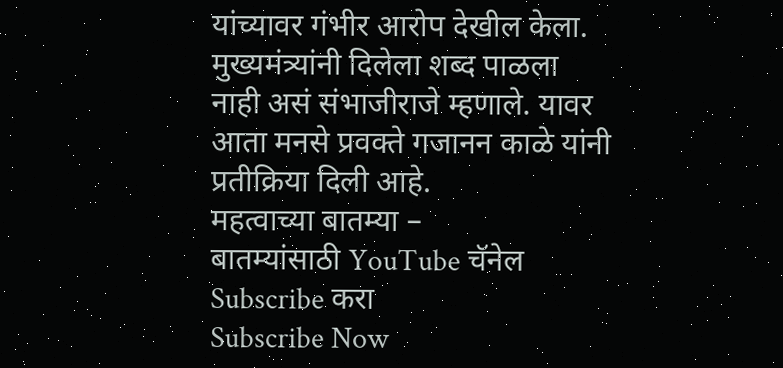यांच्यावर गंभीर आरोप देखील केला. मुख्यमंत्र्यांनी दिलेला शब्द पाळला नाही असं संभाजीराजे म्हणाले. यावर आता मनसे प्रवक्ते गजानन काळे यांनी प्रतीक्रिया दिली आहे.
महत्वाच्या बातम्या –
बातम्यांसाठी YouTube चॅनेल Subscribe करा
Subscribe Now